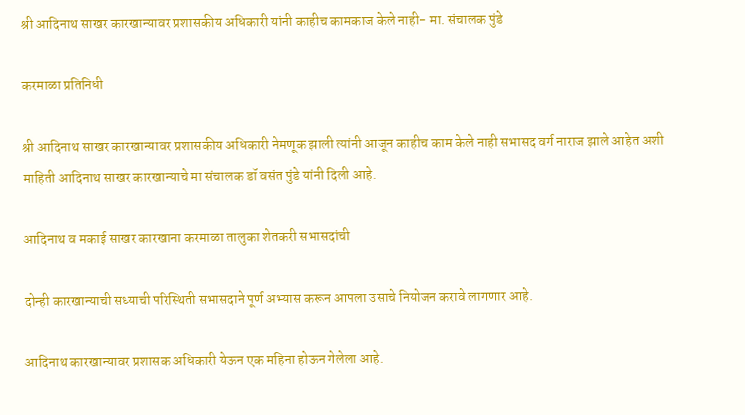श्री आदिनाथ साखर कारखान्यावर प्रशासकीय अधिकारी यांनी काहीच कामकाज केले नाही- मा. संचालक पुंडे

करमाळा प्रतिनिधी

श्री आदिनाथ साखर कारखान्यावर प्रशासकीय अधिकारी नेमणूक झाली त्यांनी आजून काहीच काम केले नाही सभासद वर्ग नाराज झाले आहेत अशी माहिती आदिनाथ साखर कारखान्याचे मा संचालक डॉ वसंत पुंडे यांनी दिली आहे.

आदिनाथ व मकाई साखर कारखाना करमाळा तालुका शेतकरी सभासदांची

दोन्ही कारखान्याची सध्याची परिस्थिती सभासदाने पूर्ण अभ्यास करून आपला उसाचे नियोजन करावे लागणार आहे.

आदिनाथ कारखान्यावर प्रशासक अधिकारी येऊन एक महिना होऊन गेलेला आहे.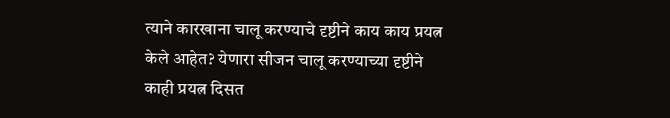त्याने कारखाना चालू करण्याचे दृष्टीने काय काय प्रयत्न केले आहेत? येणारा सीजन चालू करण्याच्या दृष्टीने काही प्रयत्न दिसत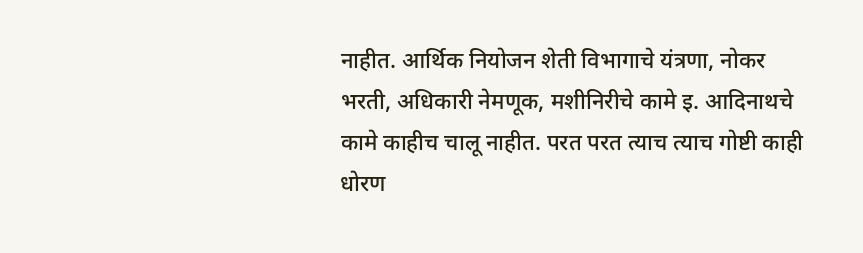नाहीत. आर्थिक नियोजन शेती विभागाचे यंत्रणा, नोकर भरती, अधिकारी नेमणूक, मशीनिरीचे कामे इ. आदिनाथचे कामे काहीच चालू नाहीत. परत परत त्याच त्याच गोष्टी काही धोरण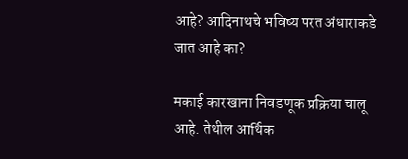आहे? आदिनाथचे भविष्य परत अंधाराकडे जात आहे का?

मकाई कारखाना निवडणूक प्रक्रिया चालू आहे. तेथील आर्थिक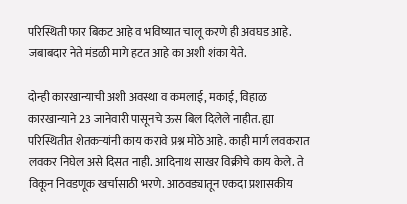परिस्थिती फार बिकट आहे व भविष्यात चालू करणे ही अवघड आहे. जबाबदार नेते मंडळी मागे हटत आहे का अशी शंका येते.

दोन्ही कारखान्याची अशी अवस्था व कमलाई, मकाई, विहाळ  कारखान्याने 23 जानेवारी पासूनचे ऊस बिल दिलेले नाहीत. ह्या परिस्थितीत शेतकऱ्यांनी काय करावे प्रश्न मोठे आहे. काही मार्ग लवकरात लवकर निघेल असे दिसत नाही. आदिनाथ साखर विक्रीचे काय केले. ते विकून निवडणूक खर्चासाठी भरणे. आठवड्यातून एकदा प्रशासकीय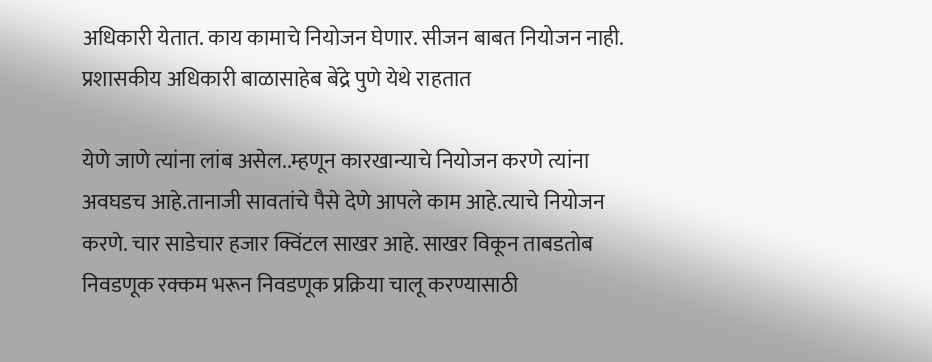अधिकारी येतात. काय कामाचे नियोजन घेणार. सीजन बाबत नियोजन नाही. प्रशासकीय अधिकारी बाळासाहेब बेंद्रे पुणे येथे राहतात

येणे जाणे त्यांना लांब असेल..म्हणून कारखान्याचे नियोजन करणे त्यांना अवघडच आहे.तानाजी सावतांचे पैसे देणे आपले काम आहे.त्याचे नियोजन करणे. चार साडेचार हजार क्विंटल साखर आहे. साखर विकून ताबडतोब निवडणूक रक्कम भरून निवडणूक प्रक्रिया चालू करण्यासाठी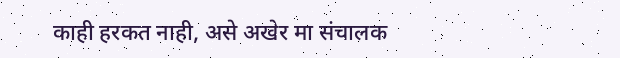काही हरकत नाही, असे अखेर मा संचालक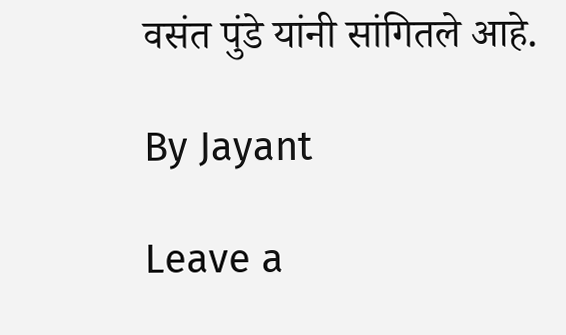वसंत पुंडे यांनी सांगितले आहे.

By Jayant

Leave a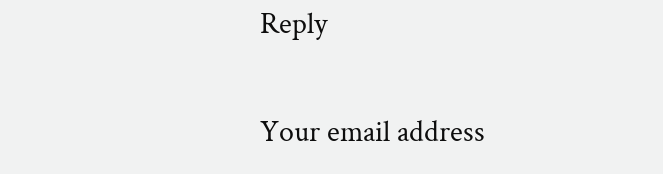Reply

Your email address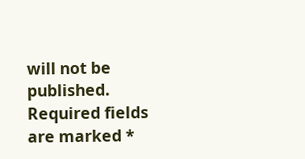will not be published. Required fields are marked *